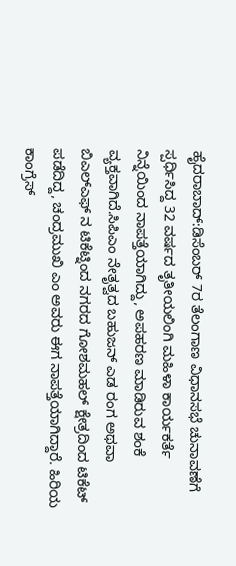ಹೈದರಾಬಾದ್:ಡಿಸೆಂಬರ್ 7ರ ತೆಲಂಗಾಣ ವಿಧಾನಸಭೆ ಚುನಾವಣೆಗೆ ಸ್ಪರ್ಧಿಸಿದ್ದ 32 ವರ್ಷದ ತೃತೀಯಲಿಂಗಿ ಮಹಿಳಾ ಕಾರ್ಯಕರ್ತೆ ನಿನ್ನೆಯಿಂದ ನಾಪತ್ತೆಯಾಗಿದ್ದು, ಅಪಹರಣ ಮಾಡಿರುವ ಶಂಕೆ ವ್ಯಕ್ತವಾಗಿದೆ.ಸಿಪಿಎಂ ನೇತೃತ್ವದ ಬಹುಜನ್ ಎಡ ರಂಗ ಅಥವಾ ಬಿಎಲ್ಎಫ್ ನ ಟಿಕೆಟ್ನಿಂದ ನಗರದ ಗೋಶಮಹಲ್ ಕ್ಷೇತ್ರದಿಂದ ಟಿಕೆಟ್ ಪಡೆದಿದ್ದ, ಚಂದ್ರಮುಖಿ ಎಂ ಅವರು ಈಗ ನಾಪತ್ತೆಯಾಗಿದ್ದಾರೆ. ಹಿರಿಯ ಕಾಂಗ್ರೆಸ್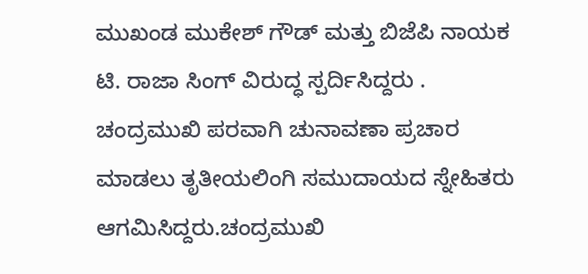ಮುಖಂಡ ಮುಕೇಶ್ ಗೌಡ್ ಮತ್ತು ಬಿಜೆಪಿ ನಾಯಕ ಟಿ. ರಾಜಾ ಸಿಂಗ್ ವಿರುದ್ಧ ಸ್ಪರ್ದಿಸಿದ್ದರು . ಚಂದ್ರಮುಖಿ ಪರವಾಗಿ ಚುನಾವಣಾ ಪ್ರಚಾರ ಮಾಡಲು ತೃತೀಯಲಿಂಗಿ ಸಮುದಾಯದ ಸ್ನೇಹಿತರು ಆಗಮಿಸಿದ್ದರು.ಚಂದ್ರಮುಖಿ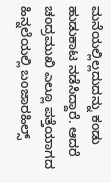ಮನೆಯಲ್ಲಿಲ್ಲದುದನ್ನು ಕಂಡು ಹುಡುಕಾಟ ನಡೆಸಿದ್ದಾರೆ. ಆದರೆ ಚಂದ್ರಮುಖಿ ಎಲ್ಲೂ ಪತ್ತೆಯಾಗದ ಹಿನ್ನಲೆಯಲ್ಲಿ ಬಂಜಾರಹಿಲ್ಸ್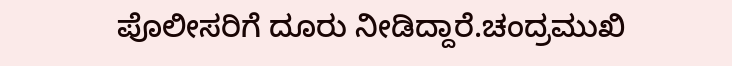ಪೊಲೀಸರಿಗೆ ದೂರು ನೀಡಿದ್ದಾರೆ.ಚಂದ್ರಮುಖಿ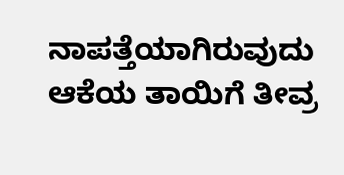ನಾಪತ್ತೆಯಾಗಿರುವುದು ಆಕೆಯ ತಾಯಿಗೆ ತೀವ್ರ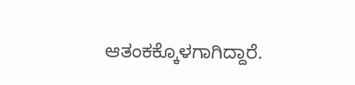ಆತಂಕಕ್ಕೊಳಗಾಗಿದ್ದಾರೆ.